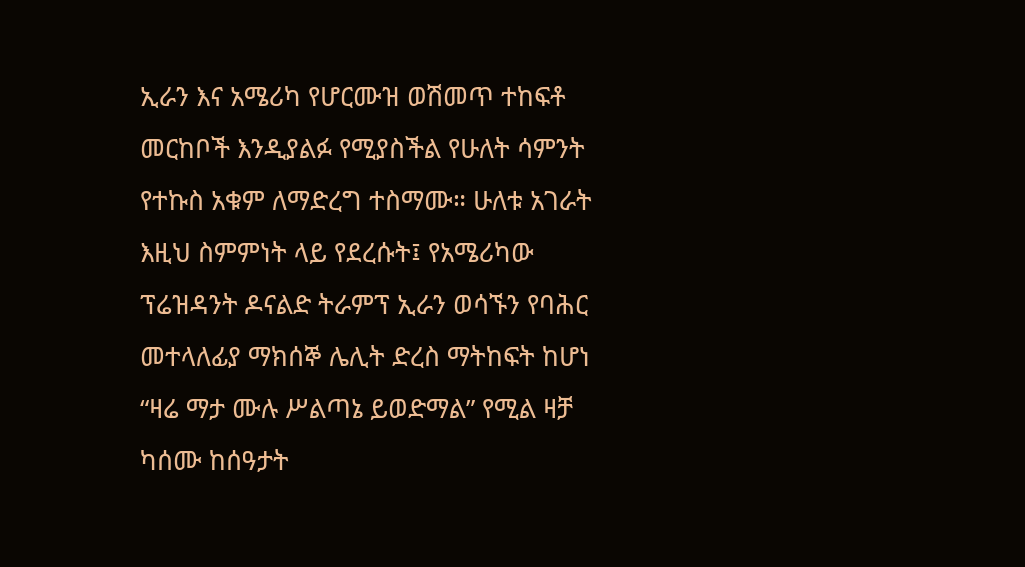ኢራን እና አሜሪካ የሆርሙዝ ወሽመጥ ተከፍቶ መርከቦች እንዲያልፉ የሚያስችል የሁለት ሳምንት የተኩስ አቁም ለማድረግ ተስማሙ። ሁለቱ አገራት እዚህ ስምምነት ላይ የደረሱት፤ የአሜሪካው ፕሬዝዳንት ዶናልድ ትራምፕ ኢራን ወሳኙን የባሕር መተላለፊያ ማክሰኞ ሌሊት ድረስ ማትከፍት ከሆነ “ዛሬ ማታ ሙሉ ሥልጣኔ ይወድማል” የሚል ዛቻ ካሰሙ ከሰዓታት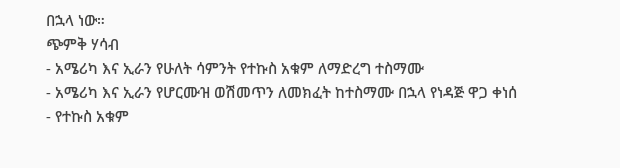በኋላ ነው።
ጭምቅ ሃሳብ
- አሜሪካ እና ኢራን የሁለት ሳምንት የተኩስ አቁም ለማድረግ ተስማሙ
- አሜሪካ እና ኢራን የሆርሙዝ ወሽመጥን ለመክፈት ከተስማሙ በኋላ የነዳጅ ዋጋ ቀነሰ
- የተኩስ አቁም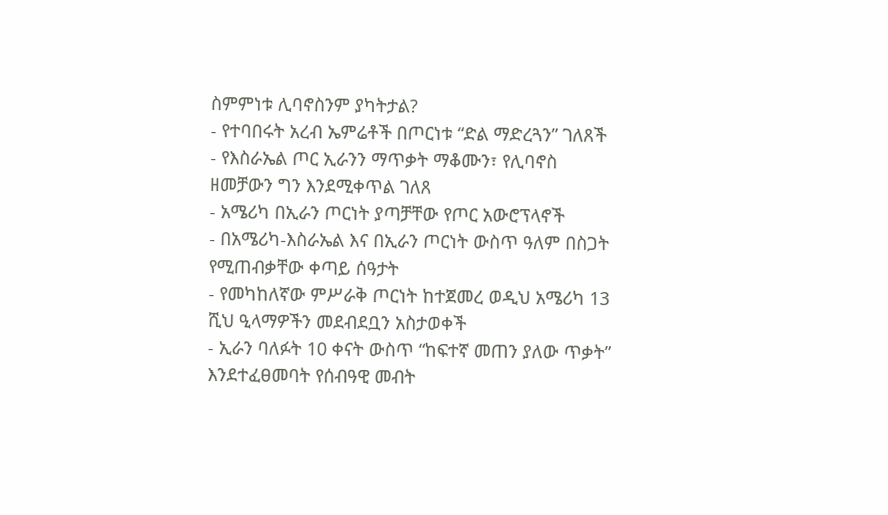ስምምነቱ ሊባኖስንም ያካትታል?
- የተባበሩት አረብ ኤምሬቶች በጦርነቱ “ድል ማድረጓን” ገለጸች
- የእስራኤል ጦር ኢራንን ማጥቃት ማቆሙን፣ የሊባኖስ ዘመቻውን ግን እንደሚቀጥል ገለጸ
- አሜሪካ በኢራን ጦርነት ያጣቻቸው የጦር አውሮፕላኖች
- በአሜሪካ-እስራኤል እና በኢራን ጦርነት ውስጥ ዓለም በስጋት የሚጠብቃቸው ቀጣይ ሰዓታት
- የመካከለኛው ምሥራቅ ጦርነት ከተጀመረ ወዲህ አሜሪካ 13 ሺህ ዒላማዎችን መደብደቧን አስታወቀች
- ኢራን ባለፉት 10 ቀናት ውስጥ “ከፍተኛ መጠን ያለው ጥቃት” እንደተፈፀመባት የሰብዓዊ መብት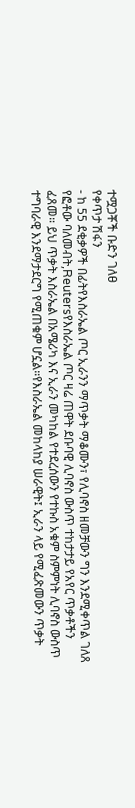ተሟጋቾች ቡድን ገለፀ
የቀጥታ ሽፋን
- ከ 55 ደቂቃዎች በፊትየእስራኤል ጦር ኢራንን ማጥቃት ማቆሙን፣ የሊባኖስ ዘመቻውን ግን እንደሚቀጥል ገለጸ
የፎቶው ባለመብት,Reutersየእስራኤል ጦር ዛሬ ጠዋት ደቡባዊ ሊባኖስ ውስጥ ተከታታይ የአየር ጥቃቶችን ፈጸመ። ይህ ጥቃት እስራኤል በአሜሪካ እና ኢራን መካከል የተደረሰውን የተኩስ አቁም ስምምነት ሊባኖስ ውስጥ ተግባራዊ እንደማታደርግ የሚጠቁም ሆኗል።የእስራኤል መከላከያ ሠራዊት፤ ኢራን ላይ የሚፈጽመውን ጥቃት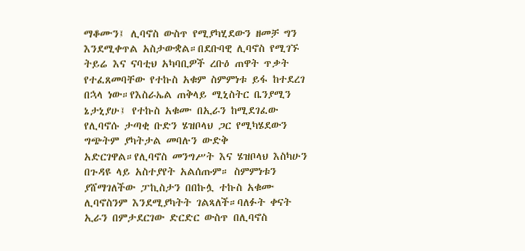ማቆሙን፤ ሊባኖስ ውስጥ የሚያካሂደውን ዘመቻ ግን እንደሚቀጥል አስታውቋል።በደቡባዊ ሊባኖስ የሚገኙ ትይሬ እና ናባቲህ አካባቢዎች ረቡዕ ጠዋት ጥቃት የተፈጸመባቸው የተኩስ አቁም ስምምነቱ ይፋ ከተደረገ በኋላ ነው።የእስራኤል ጠቅላይ ሚኒስትር ቤንያሚን ኔታኒያሁ፤ የተኩስ አቁሙ በኢራን ከሚደገፈው የሊባኖሱ ታጣቂ ቡድን ሄዝቦላህ ጋር የሚካሄደውን ግጭትም ያካትታል መባሉን ውድቅ አድርገዋል።የሊባኖስ መንግሥት እና ሄዝቦላህ እስካሁን በጉዳዩ ላይ አስተያየት አልሰጡም። ስምምነቱን ያሸማገለችው ፓኪስታን በበኩሏ ተኩስ አቁሙ ሊባኖስንም እንደሚያካትት ገልጻለች።ባለፉት ቀናት ኢራን በምታደርገው ድርድር ውስጥ በሊባኖስ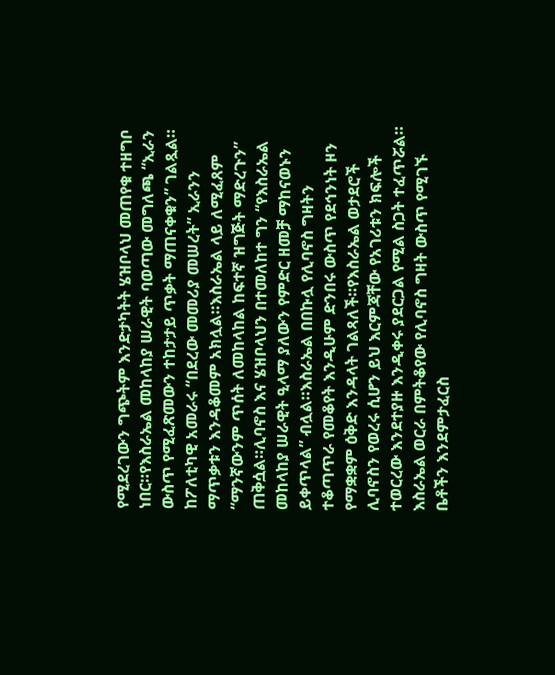የሚደረገውን ግጭትም እንድታካትት ሄዝቦላህ መጠየቁ ተዘግቦ ነበር።የእስራኤል መከላከያ ሠራዊት ባወጣው መግለጫ “ኢራን ውስጥ የሚፈጽመውን ተከታታይ ጥቃት ማጠናቀቁን” ገልጿል። ከፖለቲካዊ አመራሩ “በደረው መመሪያ መሠረት” ኢራንን ማጥቃቱን እንዳቆመም አክሏል።እስራኤል ላይ ለሚፈጸም “ማንኛውንም ጥሰት ለመከላከል ከፍተኛ ዝግጅት ማድረጉን” ጠቅሷል።ሊባኖስ እና ሄዝቦላህን በተመለከተ ግን “የእስራኤል መከላከያ ሠራዊት ዒላማ ያለውን የምድር ዘመቻ ማከናወኑን ይቀጥላል” ብሏል።እስራኤል በበኩሏ የሊባኖስ ግዛትን ተቆጣጥራ የመቆየት እንዲሁም ድንበሩ ውስጥ የደኅንነት ዞን የማቋቋም ዕቅድ እንዳላት ገልጻለች።የእስራኤል ወታደሮች ሊባኖስን የወረሩ ሲሆን ይህ እርምጃቸው የአገሪቱን ክፍሎች ተወርረው እንደተያዙ እንዲቀሩ ያደርጋል የሚል ስጋት ተፈጥሯል። እስራኤል ወርራ በምትቆየው የሊባኖስ ግዛት ውስጥ የሚገኙ ቤቶችን እንደምታፈርስ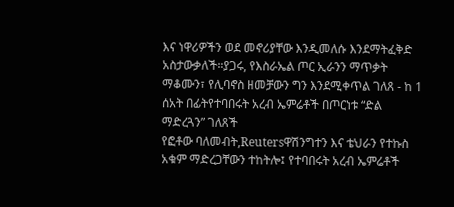እና ነዋሪዎችን ወደ መኖሪያቸው እንዲመለሱ እንደማትፈቅድ አስታውቃለች።ያጋሩ, የእስራኤል ጦር ኢራንን ማጥቃት ማቆሙን፣ የሊባኖስ ዘመቻውን ግን እንደሚቀጥል ገለጸ - ከ 1 ሰአት በፊትየተባበሩት አረብ ኤምሬቶች በጦርነቱ “ድል ማድረጓን” ገለጸች
የፎቶው ባለመብት,Reutersዋሽንግተን እና ቴህራን የተኩስ አቁም ማድረጋቸውን ተከትሎ፤ የተባበሩት አረብ ኤምሬቶች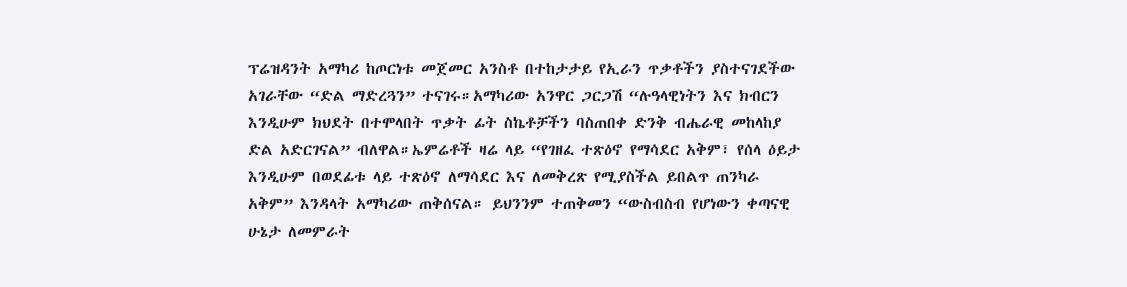ፕሬዝዳንት አማካሪ ከጦርነቱ መጀመር አንስቶ በተከታታይ የኢራን ጥቃቶችን ያስተናገደችው አገራቸው “ድል ማድረጓን” ተናገሩ።አማካሪው አንዋር ጋርጋሽ “ሉዓላዊነትን እና ክብርን እንዲሁም ክህደት በተሞላበት ጥቃት ፊት ስኬቶቻችን ባስጠበቀ ድንቅ ብሔራዊ መከላከያ ድል አድርገናል” ብለዋል።ኤምሬቶች ዛሬ ላይ “የገዘፈ ተጽዕኖ የማሳደር አቅም፣ የሰላ ዕይታ እንዲሁም በወደፊቱ ላይ ተጽዕኖ ለማሳደር እና ለመቅረጽ የሚያስችል ይበልጥ ጠንካራ አቅም” እንዳላት አማካሪው ጠቅሰናል። ይህንንም ተጠቅመን “ውስብስብ የሆነውን ቀጣናዊ ሁኔታ ለመምራት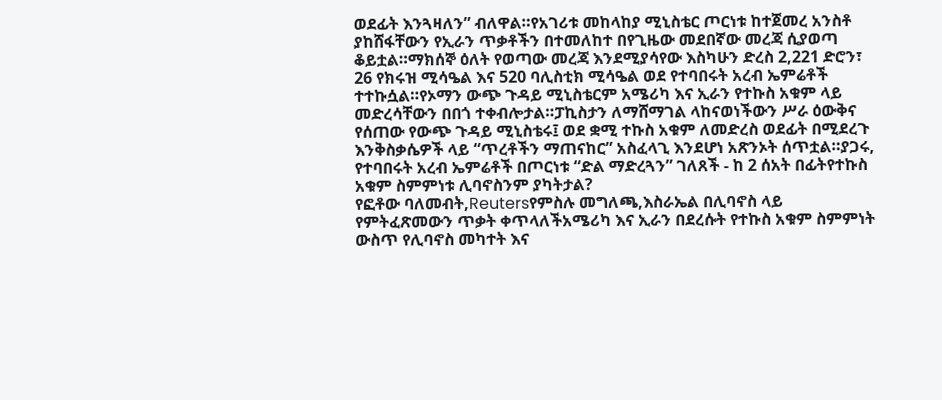ወደፊት እንጓዛለን” ብለዋል።የአገሪቱ መከላከያ ሚኒስቴር ጦርነቱ ከተጀመረ አንስቶ ያከሸፋቸውን የኢራን ጥቃቶችን በተመለከተ በየጊዜው መደበኛው መረጃ ሲያወጣ ቆይቷል።ማክሰኞ ዕለት የወጣው መረጃ እንደሚያሳየው እስካሁን ድረስ 2,221 ድሮን፣ 26 የክሩዝ ሚሳዔል እና 520 ባሊስቲክ ሚሳዔል ወደ የተባበሩት አረብ ኤምሬቶች ተተኩሷል።የኦማን ውጭ ጉዳይ ሚኒስቴርም አሜሪካ እና ኢራን የተኩስ አቁም ላይ መድረሳቸውን በበጎ ተቀብሎታል።ፓኪስታን ለማሸማገል ላከናወነችውን ሥራ ዕውቅና የሰጠው የውጭ ጉዳይ ሚኒስቴሩ፤ ወደ ቋሚ ተኩስ አቁም ለመድረስ ወደፊት በሚደረጉ እንቅስቃሴዎች ላይ “ጥረቶችን ማጠናከር” አስፈላጊ እንደሆነ አጽንኦት ሰጥቷል።ያጋሩ, የተባበሩት አረብ ኤምሬቶች በጦርነቱ “ድል ማድረጓን” ገለጸች - ከ 2 ሰአት በፊትየተኩስ አቁም ስምምነቱ ሊባኖስንም ያካትታል?
የፎቶው ባለመብት,Reutersየምስሉ መግለጫ,እስራኤል በሊባኖስ ላይ የምትፈጽመውን ጥቃት ቀጥላለችአሜሪካ እና ኢራን በደረሱት የተኩስ አቁም ስምምነት ውስጥ የሊባኖስ መካተት እና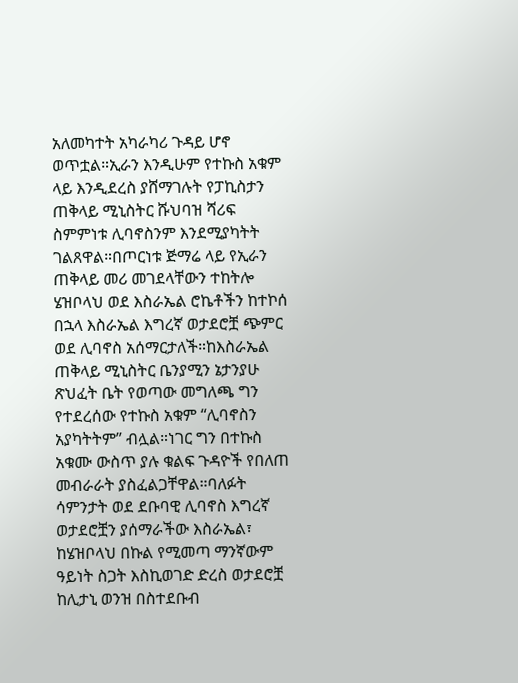አለመካተት አካራካሪ ጉዳይ ሆኖ ወጥቷል።ኢራን እንዲሁም የተኩስ አቁም ላይ እንዲደረስ ያሸማገሉት የፓኪስታን ጠቅላይ ሚኒስትር ሹህባዝ ሻሪፍ ስምምነቱ ሊባኖስንም እንደሚያካትት ገልጸዋል።በጦርነቱ ጅማሬ ላይ የኢራን ጠቅላይ መሪ መገደላቸውን ተከትሎ ሄዝቦላህ ወደ እስራኤል ሮኬቶችን ከተኮሰ በኋላ እስራኤል እግረኛ ወታደሮቿ ጭምር ወደ ሊባኖስ አሰማርታለች።ከእስራኤል ጠቅላይ ሚኒስትር ቤንያሚን ኔታንያሁ ጽህፈት ቤት የወጣው መግለጫ ግን የተደረሰው የተኩስ አቁም “ሊባኖስን አያካትትም” ብሏል።ነገር ግን በተኩስ አቁሙ ውስጥ ያሉ ቁልፍ ጉዳዮች የበለጠ መብራራት ያስፈልጋቸዋል።ባለፉት ሳምንታት ወደ ደቡባዊ ሊባኖስ እግረኛ ወታደሮቿን ያሰማራችው እስራኤል፣ ከሄዝቦላህ በኩል የሚመጣ ማንኛውም ዓይነት ስጋት እስኪወገድ ድረስ ወታደሮቿ ከሊታኒ ወንዝ በስተደቡብ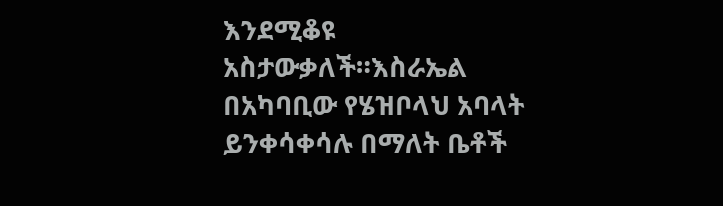እንደሚቆዩ አስታውቃለች።እስራኤል በአካባቢው የሄዝቦላህ አባላት ይንቀሳቀሳሉ በማለት ቤቶች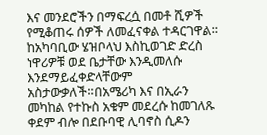እና መንደሮችን በማፍረሷ በመቶ ሺዎች የሚቆጠሩ ሰዎች ለመፈናቀል ተዳርገዋል። ከአካባቢው ሄዝቦላህ እስኪወገድ ድረስ ነዋሪዎቹ ወደ ቤታቸው እንዲመለሱ እንደማይፈቀድላቸውም አስታውቃለች።በአሜሪካ እና በኢራን መካከል የተኩስ አቁም መደረሱ ከመገለጹ ቀደም ብሎ በደቡባዊ ሊባኖስ ሲዶን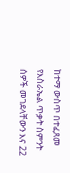ከተማ ውስጥ በተፈጸመ የእስራኤል ጥቃት ስምንት ሰዎች መገደላቸውን እና 22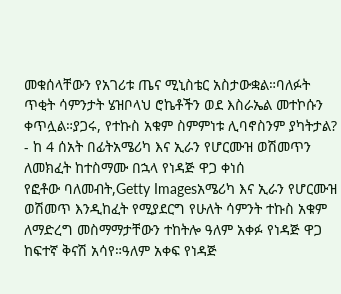መቁሰላቸውን የአገሪቱ ጤና ሚኒስቴር አስታውቋል።ባለፉት ጥቂት ሳምንታት ሄዝቦላህ ሮኬቶችን ወደ እስራኤል መተኮሱን ቀጥሏል።ያጋሩ, የተኩስ አቁም ስምምነቱ ሊባኖስንም ያካትታል? - ከ 4 ሰአት በፊትአሜሪካ እና ኢራን የሆርሙዝ ወሽመጥን ለመክፈት ከተስማሙ በኋላ የነዳጅ ዋጋ ቀነሰ
የፎቶው ባለመብት,Getty Imagesአሜሪካ እና ኢራን የሆርሙዝ ወሽመጥ እንዲከፈት የሚያደርግ የሁለት ሳምንት ተኩስ አቁም ለማድረግ መስማማታቸውን ተከትሎ ዓለም አቀፉ የነዳጅ ዋጋ ከፍተኛ ቅናሽ አሳየ።ዓለም አቀፍ የነዳጅ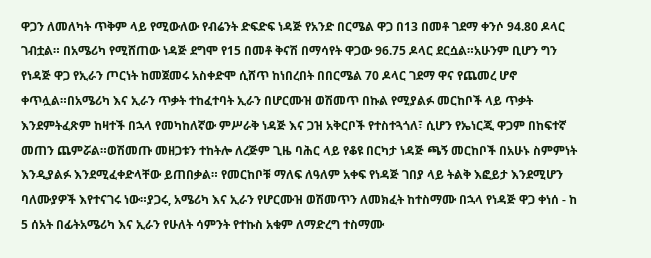ዋጋን ለመለካት ጥቅም ላይ የሚውለው የብሬንት ድፍድፍ ነዳጅ የአንድ በርሜል ዋጋ በ13 በመቶ ገደማ ቀንሶ 94.80 ዶላር ገብቷል። በአሜሪካ የሚሸጠው ነዳጅ ደግሞ የ15 በመቶ ቅናሽ በማሳየት ዋጋው 96.75 ዶላር ደርሷል።አሁንም ቢሆን ግን የነዳጅ ዋጋ የኢራን ጦርነት ከመጀመሩ አስቀድሞ ሲሸጥ ከነበረበት በበርሜል 70 ዶላር ገደማ ዋና የጨመረ ሆኖ ቀጥሏል።በአሜሪካ እና ኢራን ጥቃት ተከፈተባት ኢራን በሆርሙዝ ወሽመጥ በኩል የሚያልፉ መርከቦች ላይ ጥቃት እንደምትፈጽም ከዛተች በኋላ የመካከለኛው ምሥራቅ ነዳጅ እና ጋዝ አቅርቦች የተስተጓጎለ፣ ሲሆን የኤነርጂ ዋጋም በከፍተኛ መጠን ጨምሯል።ወሽመጡ መዘጋቱን ተከትሎ ለረጅም ጊዜ ባሕር ላይ የቆዩ በርካታ ነዳጅ ጫኝ መርከቦች በአሁኑ ስምምነት እንዲያልፉ እንደሚፈቀድላቸው ይጠበቃል። የመርከቦቹ ማለፍ ለዓለም አቀፍ የነዳጅ ገበያ ላይ ትልቅ እፎይታ እንደሚሆን ባለሙያዎች እየተናገሩ ነው።ያጋሩ, አሜሪካ እና ኢራን የሆርሙዝ ወሽመጥን ለመክፈት ከተስማሙ በኋላ የነዳጅ ዋጋ ቀነሰ - ከ 5 ሰአት በፊትአሜሪካ እና ኢራን የሁለት ሳምንት የተኩስ አቁም ለማድረግ ተስማሙ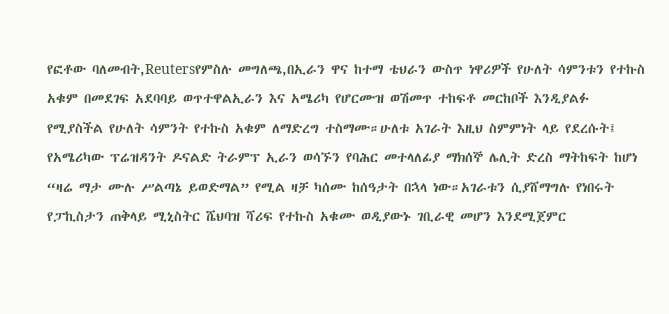የፎቶው ባለመብት,Reutersየምስሉ መግለጫ,በኢራን ዋና ከተማ ቴህራን ውስጥ ነዋሪዎች የሁለት ሳምንቱን የተኩስ አቁም በመደገፍ አደባባይ ወጥተዋልኢራን እና አሜሪካ የሆርሙዝ ወሽመጥ ተከፍቶ መርከቦች እንዲያልፉ የሚያስችል የሁለት ሳምንት የተኩስ አቁም ለማድረግ ተስማሙ።ሁለቱ አገራት እዚህ ስምምነት ላይ የደረሱት፤ የአሜሪካው ፕሬዝዳንት ዶናልድ ትራምፕ ኢራን ወሳኙን የባሕር መተላለፊያ ማክሰኞ ሌሊት ድረስ ማትከፍት ከሆነ “ዛሬ ማታ ሙሉ ሥልጣኔ ይወድማል” የሚል ዛቻ ካሰሙ ከሰዓታት በኋላ ነው።አገራቱን ሲያሸማግሉ የነበሩት የፓኪስታን ጠቅላይ ሚኒስትር ሼህባዝ ሻሪፍ የተኩስ አቁሙ ወዲያውኑ ገቢራዊ መሆን እንደሚጀምር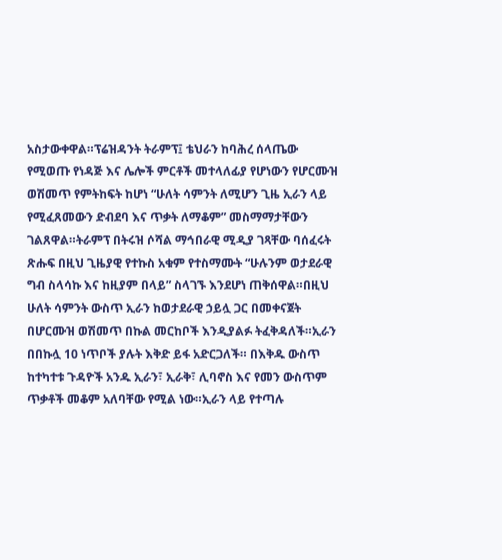አስታውቀዋል።ፕሬዝዳንት ትራምፕ፤ ቴህራን ከባሕረ ሰላጤው የሚወጡ የነዳጅ እና ሌሎች ምርቶች መተላለፊያ የሆነውን የሆርሙዝ ወሽመጥ የምትከፍት ከሆነ “ሁለት ሳምንት ለሚሆን ጊዜ ኢራን ላይ የሚፈጸመውን ድብደባ እና ጥቃት ለማቆም” መስማማታቸውን ገልጸዋል።ትራምፕ በትሩዝ ሶሻል ማኅበራዊ ሚዲያ ገጻቸው ባሰፈሩት ጽሑፍ በዚህ ጊዜያዊ የተኩስ አቁም የተስማሙት “ሁሉንም ወታደራዊ ግብ ስላሳኩ እና ከዚያም በላይ” ስላገኙ እንደሆነ ጠቅሰዋል።በዚህ ሁለት ሳምንት ውስጥ ኢራን ከወታደራዊ ኃይሏ ጋር በመቀናጀት በሆርሙዝ ወሽመጥ በኩል መርከቦች እንዲያልፉ ትፈቅዳለች።ኢራን በበኩሏ 10 ነጥቦች ያሉት እቅድ ይፋ አድርጋለች። በእቅዱ ውስጥ ከተካተቱ ጉዳዮች አንዱ ኢራን፣ ኢራቅ፣ ሊባኖስ እና የመን ውስጥም ጥቃቶች መቆም አለባቸው የሚል ነው።ኢራን ላይ የተጣሉ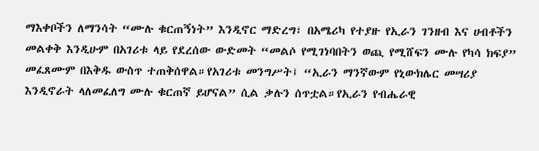ማእቀቦችን ለማንሳት “ሙሉ ቁርጠኝነት” እንዲኖር ማድረግ፣ በአሜሪካ የተያዙ የኢራን ገንዘብ እና ሀብቶችን መልቀቅ እንዲሁም በአገሪቱ ላይ የደረሰው ውድመት “መልሶ የሚገነባበትን ወጪ የሚሸፍን ሙሉ የካሳ ክፍያ” መፈጸሙም በእቅዱ ውስጥ ተጠቅሰዋል።የአገሪቱ መንግሥት፤ “ኢራን ማንኛውም የኒውክሌር መሣሪያ እንዲኖራት ላለመፈለግ ሙሉ ቁርጠኛ ይሆናል” ሲል ቃሉን ሰጥቷል።የኢራን የብሔራዊ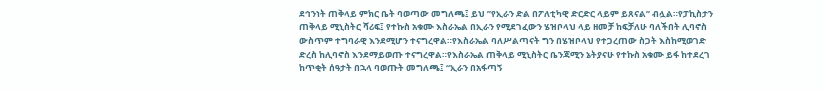ደኅንነት ጠቅላይ ምክር ቤት ባወጣው መግለጫ፤ ይህ ”የኢራን ድል በፖለቲካዊ ድርድር ላይም ይጸናል” ብሏል።የፓኪስታን ጠቅላይ ሚኒስትር ሻሪፍ፤ የተኩስ አቁሙ እስራኤል በኢራን የሚደገፈውን ሄዝቦላህ ላይ ዘመቻ ከፍቻለሁ ባለችበት ሊባኖስ ውስጥም ተግባራዊ እንደሚሆን ተናግረዋል።የእስራኤል ባለሥልጣናት ግን በሄዝቦላህ የተጋረጠው ስጋት እስከሚወገድ ድረስ ከሊባኖስ እንደማይወጡ ተናግረዋል።የእስራኤል ጠቅላይ ሚኒስትር ቤንጃሚን ኔትያናሁ የተኩስ አቁሙ ይፋ ከተደረገ ከጥቂት ሰዓታት በኋላ ባወጡት መግለጫ፤ “ኢራን በአፋጣኝ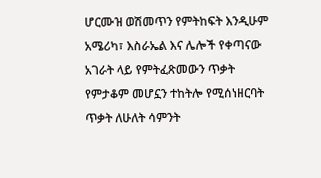ሆርሙዝ ወሽመጥን የምትከፍት እንዲሁም አሜሪካ፣ እስራኤል እና ሌሎች የቀጣናው አገራት ላይ የምትፈጽመውን ጥቃት የምታቆም መሆኗን ተከትሎ የሚሰነዘርባት ጥቃት ለሁለት ሳምንት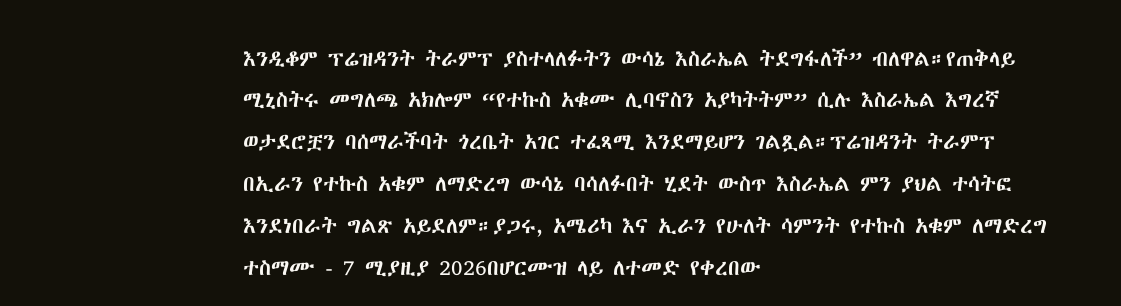እንዲቆም ፕሬዝዳንት ትራምፕ ያስተላለፉትን ውሳኔ እስራኤል ትደግፋለች” ብለዋል።የጠቅላይ ሚኒስትሩ መግለጫ አክሎም “የተኩስ አቁሙ ሊባኖስን አያካትትም” ሲሉ እስራኤል እግረኛ ወታደሮቿን ባሰማራችባት ጎረቤት አገር ተፈጻሚ እንደማይሆን ገልጿል።ፕሬዝዳንት ትራምፕ በኢራን የተኩስ አቁም ለማድረግ ውሳኔ ባሳለፉበት ሂደት ውስጥ እስራኤል ምን ያህል ተሳትፎ እንደነበራት ግልጽ አይደለም።ያጋሩ, አሜሪካ እና ኢራን የሁለት ሳምንት የተኩስ አቁም ለማድረግ ተስማሙ - 7 ሚያዚያ 2026በሆርሙዝ ላይ ለተመድ የቀረበው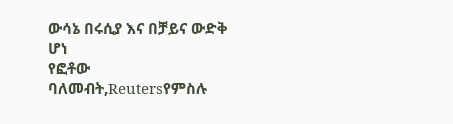ውሳኔ በሩሲያ እና በቻይና ውድቅ ሆነ
የፎቶው ባለመብት,Reutersየምስሉ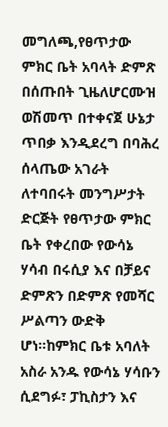መግለጫ,የፀጥታው ምክር ቤት አባላት ድምጽ በሰጡበት ጊዜለሆርሙዝ ወሽመጥ በተቀናጀ ሁኔታ ጥበቃ እንዲደረግ በባሕረ ሰላጤው አገራት ለተባበሩት መንግሥታት ድርጅት የፀጥታው ምክር ቤት የቀረበው የውሳኔ ሃሳብ በሩሲያ እና በቻይና ድምጽን በድምጽ የመሻር ሥልጣን ውድቅ ሆነ።ከምክር ቤቱ አባለት አስራ አንዱ የውሳኔ ሃሳቡን ሲደግፉ፣ ፓኪስታን እና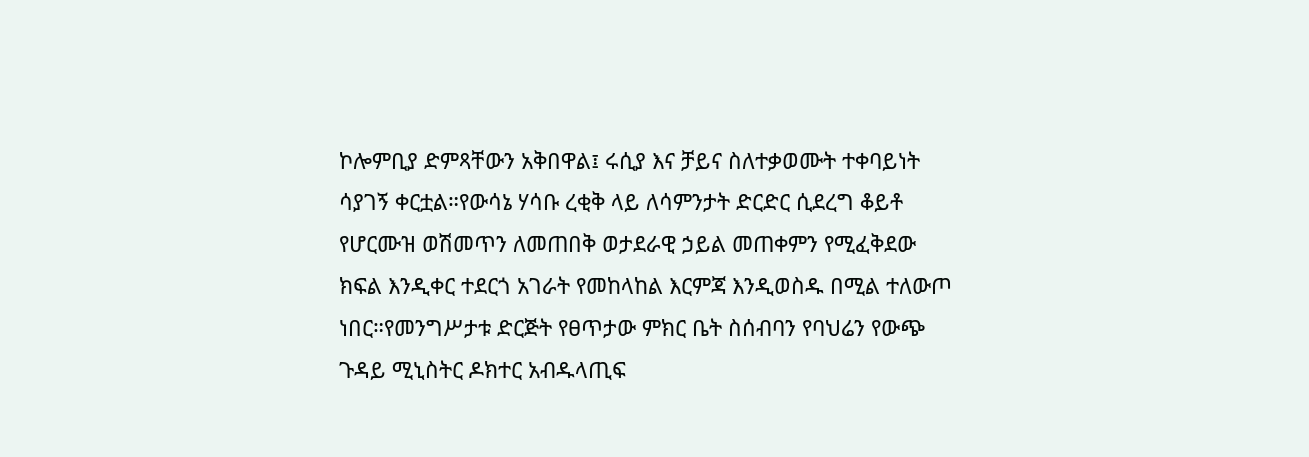ኮሎምቢያ ድምጻቸውን አቅበዋል፤ ሩሲያ እና ቻይና ስለተቃወሙት ተቀባይነት ሳያገኝ ቀርቷል።የውሳኔ ሃሳቡ ረቂቅ ላይ ለሳምንታት ድርድር ሲደረግ ቆይቶ የሆርሙዝ ወሽመጥን ለመጠበቅ ወታደራዊ ኃይል መጠቀምን የሚፈቅደው ክፍል እንዲቀር ተደርጎ አገራት የመከላከል እርምጃ እንዲወስዱ በሚል ተለውጦ ነበር።የመንግሥታቱ ድርጅት የፀጥታው ምክር ቤት ስሰብባን የባህሬን የውጭ ጉዳይ ሚኒስትር ዶክተር አብዱላጢፍ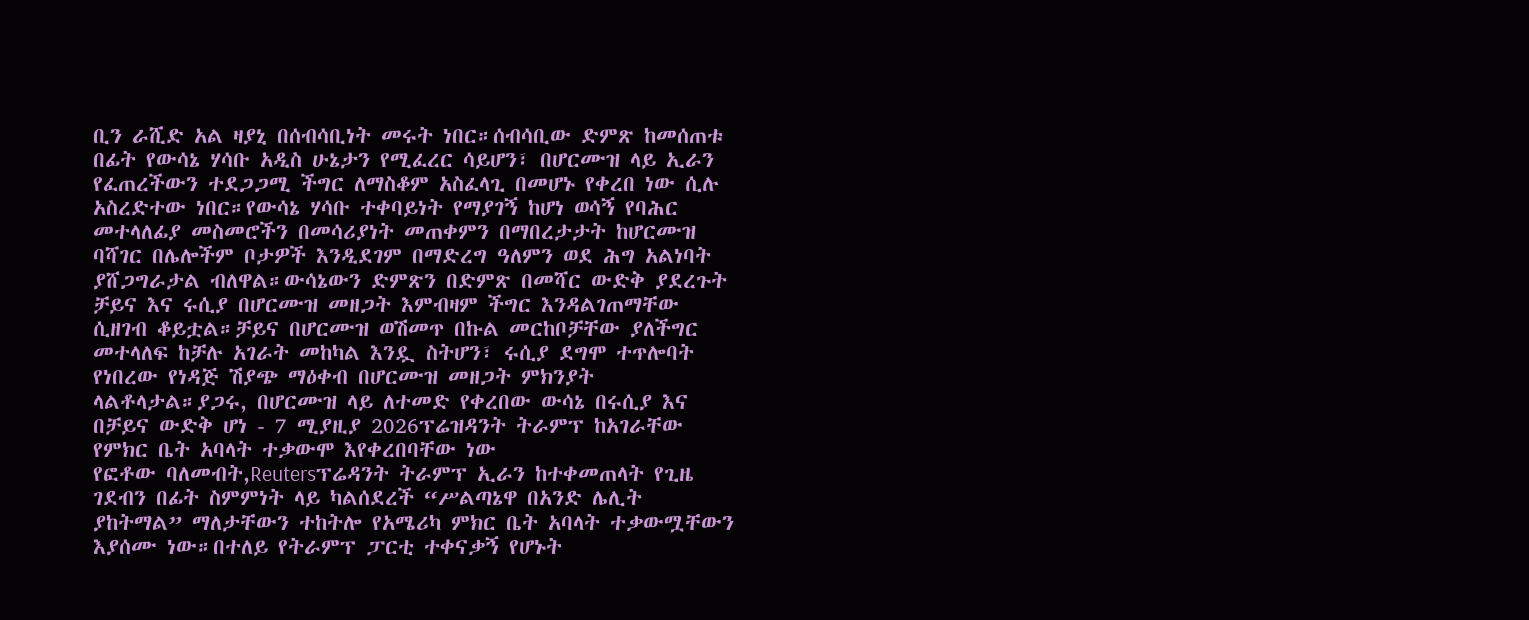ቢን ራሺድ አል ዛያኒ በሰብሳቢነት መሩት ነበር።ሰብሳቢው ድምጽ ከመሰጠቱ በፊት የውሳኔ ሃሳቡ አዲስ ሁኔታን የሚፈረር ሳይሆን፣ በሆርሙዝ ላይ ኢራን የፈጠረችውን ተደጋጋሚ ችግር ለማስቆም አስፈላጊ በመሆኑ የቀረበ ነው ሲሉ አስረድተው ነበር።የውሳኔ ሃሳቡ ተቀባይነት የማያገኝ ከሆነ ወሳኝ የባሕር መተላለፊያ መስመሮችን በመሳሪያነት መጠቀምን በማበረታታት ከሆርሙዝ ባሻገር በሌሎችም ቦታዎች እንዲደገም በማድረግ ዓለምን ወደ ሕግ አልነባት ያሸጋግራታል ብለዋል።ውሳኔውን ድምጽን በድምጽ በመሻር ውድቅ ያደረጉት ቻይና እና ሩሲያ በሆርሙዝ መዘጋት እምብዛም ችግር እንዳልገጠማቸው ሲዘገብ ቆይቷል።ቻይና በሆርሙዝ ወሽመጥ በኩል መርከቦቻቸው ያለችግር መተላለፍ ከቻሉ አገራት መከካል እንዷ ስትሆን፣ ሩሲያ ደግሞ ተጥሎባት የነበረው የነዳጅ ሽያጭ ማዕቀብ በሆርሙዝ መዘጋት ምክንያት ላልቶላታል።ያጋሩ, በሆርሙዝ ላይ ለተመድ የቀረበው ውሳኔ በሩሲያ እና በቻይና ውድቅ ሆነ - 7 ሚያዚያ 2026ፕሬዝዳንት ትራምፕ ከአገራቸው የምክር ቤት አባላት ተቃውሞ እየቀረበባቸው ነው
የፎቶው ባለመብት,Reutersፕሬዳንት ትራምፕ ኢራን ከተቀመጠላት የጊዜ ገደብን በፊት ስምምነት ላይ ካልሰደረች “ሥልጣኔዋ በአንድ ሌሊት ያከትማል” ማለታቸውን ተከትሎ የአሜሪካ ምክር ቤት አባላት ተቃውሟቸውን እያሰሙ ነው።በተለይ የትራምፕ ፓርቲ ተቀናቃኝ የሆኑት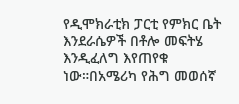የዲሞክራቲክ ፓርቲ የምክር ቤት እንደራሴዎች በቶሎ መፍትሄ እንዲፈለግ እየጠየቁ ነው።በአሜሪካ የሕግ መወሰኛ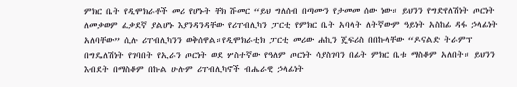ምክር ቤት የዲሞክራቶች መሪ የሆኑት ቸክ ሹመር “ይህ ግለሰብ በጣሙን የታመመ ሰው ነው። ይህንን የግድየለሽነት ጦርነት ለመቃወም ፈቃደኛ ያልሆኑ እያንዳንዳቸው የሪፐብሊካን ፓርቲ የምክር ቤት አባላት ለትኛውም ዓይነት አስከፊ ዳፋ ኃላፊነት አለባቸው” ሲሉ ሪፐብሊካንን ወቅሰዋል።የዲሞክራቲክ ፓርቲ መሪው ሐኪን ጄፍሪስ በበኩላቸው “ዶናልድ ትራምፕ በግዴለሽነት የገባበት የኢራን ጦርነት ወደ ሦስተኛው የዓለም ጦርነት ሳያስገባን በፊት ምክር ቤቱ ማስቆም አለበት። ይህንን እብደት በማስቆም በኩል ሁሉም ሪፐብሊካኖች ብሔራዊ ኃላፊነት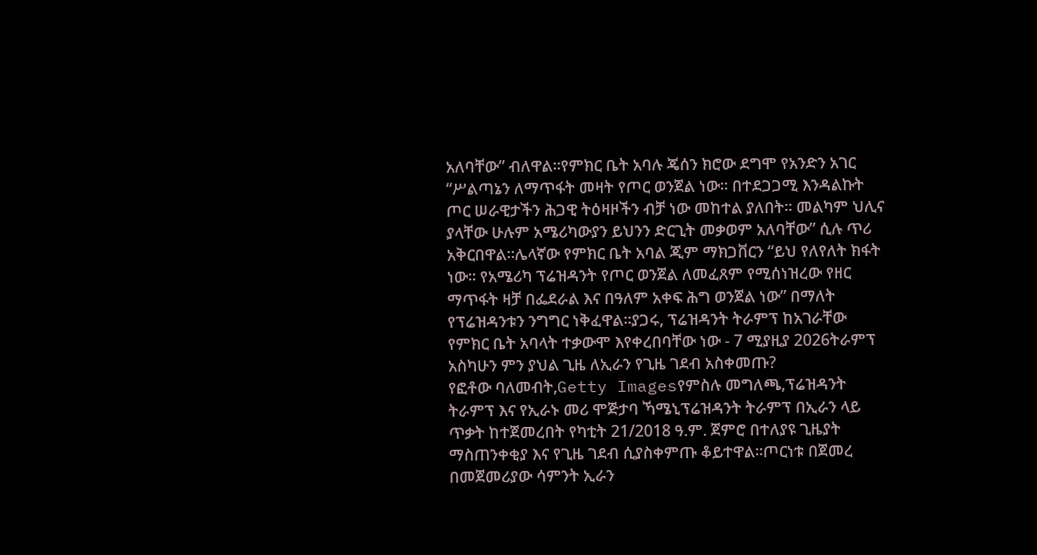አለባቸው” ብለዋል።የምክር ቤት አባሉ ጄሰን ክሮው ደግሞ የአንድን አገር “ሥልጣኔን ለማጥፋት መዛት የጦር ወንጀል ነው። በተደጋጋሚ እንዳልኩት ጦር ሠራዊታችን ሕጋዊ ትዕዛዞችን ብቻ ነው መከተል ያለበት። መልካም ህሊና ያላቸው ሁሉም አሜሪካውያን ይህንን ድርጊት መቃወም አለባቸው” ሲሉ ጥሪ አቅርበዋል።ሌላኛው የምክር ቤት አባል ጂም ማክጋቨርን “ይህ የለየለት ክፋት ነው። የአሜሪካ ፕሬዝዳንት የጦር ወንጀል ለመፈጸም የሚሰነዝረው የዘር ማጥፋት ዛቻ በፌደራል እና በዓለም አቀፍ ሕግ ወንጀል ነው” በማለት የፕሬዝዳንቱን ንግግር ነቅፈዋል።ያጋሩ, ፕሬዝዳንት ትራምፕ ከአገራቸው የምክር ቤት አባላት ተቃውሞ እየቀረበባቸው ነው - 7 ሚያዚያ 2026ትራምፕ አስካሁን ምን ያህል ጊዜ ለኢራን የጊዜ ገደብ አስቀመጡ?
የፎቶው ባለመብት,Getty Imagesየምስሉ መግለጫ,ፕሬዝዳንት ትራምፕ እና የኢራኑ መሪ ሞጅታባ ኻሜኒፕሬዝዳንት ትራምፕ በኢራን ላይ ጥቃት ከተጀመረበት የካቲት 21/2018 ዓ.ም. ጀምሮ በተለያዩ ጊዜያት ማስጠንቀቂያ እና የጊዜ ገደብ ሲያስቀምጡ ቆይተዋል።ጦርነቱ በጀመረ በመጀመሪያው ሳምንት ኢራን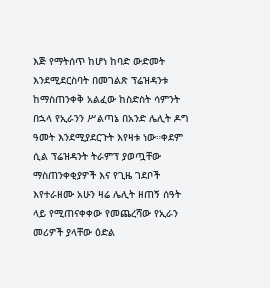እጅ የማትሰጥ ከሆነ ከባድ ውድመት እንደሚደርስባት በመገልጽ ፕሬዝዳንቱ ከማስጠንቀቅ አልፈው ከስድስት ሳምንት በኋላ የኢራንን ሥልጣኔ በአንድ ሌሊት ዶግ ዓመት እንደሚያደርጉት እየዛቱ ነው።ቀደም ሲል ፕሬዝዳንት ትራምፕ ያወጧቸው ማስጠንቀቂያዎች እና የጊዜ ገደቦች እየተራዘሙ አሁን ዛሬ ሌሊት ዘጠኝ ሰዓት ላይ የሚጠናቀቀው የመጨረሻው የኢራን መሪዎች ያላቸው ዕድል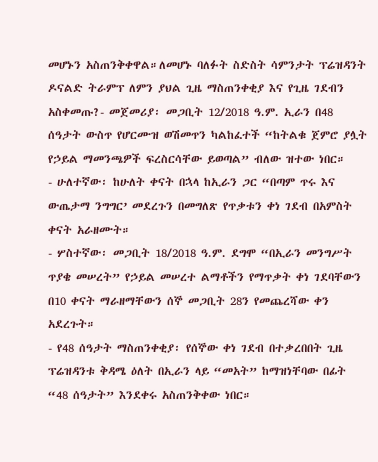መሆኑን አስጠንቅቀዋል።ለመሆኑ ባለፉት ስድስት ሳምንታት ፕሬዝዳንት ዶናልድ ትራምፕ ለምን ያህል ጊዜ ማስጠንቀቂያ እና የጊዜ ገደብን አስቀመጡ?- መጀመሪያ፡ መጋቢት 12/2018 ዓ.ም. ኢራን በ48 ሰዓታት ውስጥ የሆርሙዝ ወሽመጥን ካልከፈተች “ከትልቁ ጀምሮ ያሏት የኃይል ማመንጫዎች ፍረስርሳቸው ይወጣል” ብለው ዝተው ነበር።
- ሁለተኛው፡ ከሁለት ቀናት በኋላ ከኢራን ጋር “በጣም ጥሩ እና ውጤታማ ንግግር’ መደረጉን በመግለጽ የጥቃቱን ቀነ ገደብ በአምስት ቀናት አራዘሙት።
- ሦስተኛው፡ መጋቢት 18/2018 ዓ.ም. ደግሞ “በኢራን መንግሥት ጥያቄ መሠረት” የኃይል መሠረተ ልማቶችን የማጥቃት ቀነ ገደባቸውን በ10 ቀናት ማራዘማቸውን ሰኞ መጋቢት 28ን የመጨረሻው ቀን አደረጉት።
- የ48 ሰዓታት ማስጠንቀቂያ፡ የሰኞው ቀነ ገደብ በተቃረበበት ጊዜ ፕሬዝዳንቱ ቅዳሜ ዕለት በኢራን ላይ “መአት” ከማዝነቸባው በፊት “48 ሰዓታት” እንደቀሩ አስጠንቅቀው ነበር።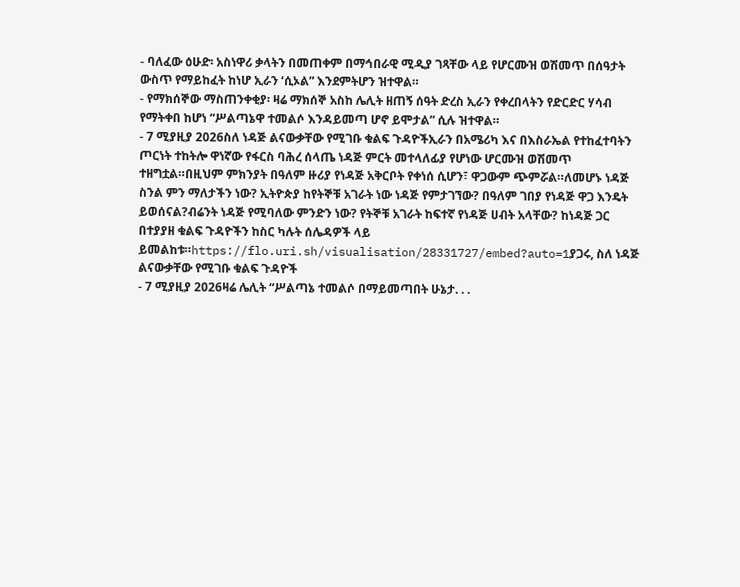- ባለፈው ዕሁድ፡ አስነዋሪ ቃላትን በመጠቀም በማኅበራዊ ሚዲያ ገጻቸው ላይ የሆርሙዝ ወሽመጥ በሰዓታት ውስጥ የማይከፈት ከነሆ ኢራን ‘ሲኦል” እንደምትሆን ዝተዋል።
- የማክሰኞው ማስጠንቀቂያ፡ ዛሬ ማክሰኞ አስከ ሌሊት ዘጠኝ ሰዓት ድረስ ኢራን የቀረበላትን የድርድር ሃሳብ የማትቀበ ከሆነ “ሥልጣኔዋ ተመልሶ እንዳይመጣ ሆኖ ይሞታል” ሲሉ ዝተዋል።
- 7 ሚያዚያ 2026ስለ ነዳጅ ልናውቃቸው የሚገቡ ቁልፍ ጉዳዮችኢራን በአሜሪካ እና በእስራኤል የተከፈተባትን ጦርነት ተከትሎ ዋነኛው የፋርስ ባሕረ ሰላጤ ነዳጅ ምርት መተላለፊያ የሆነው ሆርሙዝ ወሽመጥ ተዘግቷል።በዚህም ምክንያት በዓለም ዙሪያ የነዳጅ አቅርቦት የቀነሰ ሲሆን፣ ዋጋውም ጭምሯል።ለመሆኑ ነዳጅ ስንል ምን ማለታችን ነው? ኢትዮጵያ ከየትኞቹ አገራት ነው ነዳጅ የምታገኘው? በዓለም ገበያ የነዳጅ ዋጋ እንዴት ይወሰናል?ብሬንት ነዳጅ የሚባለው ምንድን ነው? የትኞቹ አገራት ከፍተኛ የነዳጅ ሀብት አላቸው? ከነዳጅ ጋር በተያያዘ ቁልፍ ጉዳዮችን ከስር ካሉት ሰሌዳዎች ላይ ይመልከቱ።https://flo.uri.sh/visualisation/28331727/embed?auto=1ያጋሩ, ስለ ነዳጅ ልናውቃቸው የሚገቡ ቁልፍ ጉዳዮች
- 7 ሚያዚያ 2026ዛሬ ሌሊት “ሥልጣኔ ተመልሶ በማይመጣበት ሁኔታ. . .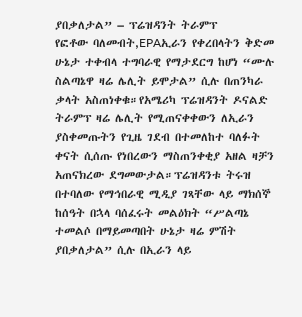ያበቃለታል” – ፕሬዝዳንት ትራምፕ
የፎቶው ባለመብት,EPAኢራን የቀረበላትን ቅድመ ሁኔታ ተቀብላ ተግባራዊ የማታደርግ ከሆነ “ሙሉ ስልጣኔዋ ዛሬ ሌሊት ይሞታል” ሲሉ በጠንካራ ቃላት አስጠነቀቁ።የአሜሪካ ፕሬዝዳንት ዶናልድ ትራምፕ ዛሬ ሌሊት የሚጠናቀቀውን ለኢራን ያስቀመጡትን የጊዜ ገደብ በተመለከተ ባለፉት ቀናት ሲሰጡ የነበረውን ማስጠንቀቂያ አዘል ዛቻን አጠናክረው ደግመውታል።ፕሬዝዳንቱ ትሩዝ በተባለው የማኅበራዊ ሚዲያ ገጻቸው ላይ ማክሰኞ ከሰዓት በኋላ ባሰፈሩት መልዕክት “ሥልጣኔ ተመልሶ በማይመጣበት ሁኔታ ዛሬ ምሽት ያበቃለታል” ሲሉ በኢራን ላይ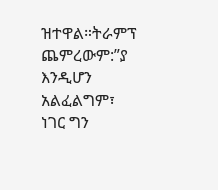ዝተዋል።ትራምፕ ጨምረውም:”ያ እንዲሆን አልፈልግም፣ ነገር ግን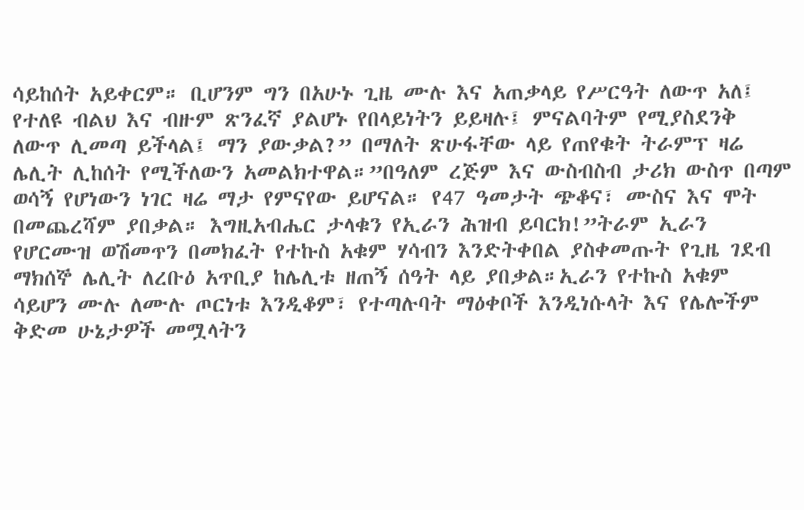ሳይከሰት አይቀርም። ቢሆንም ግን በአሁኑ ጊዜ ሙሉ እና አጠቃላይ የሥርዓት ለውጥ አለ፤ የተለዩ ብልህ እና ብዙም ጽንፈኛ ያልሆኑ የበላይነትን ይይዛሉ፤ ምናልባትም የሚያስደንቅ ለውጥ ሊመጣ ይችላል፤ ማን ያውቃል?” በማለት ጽሁፋቸው ላይ የጠየቁት ትራምፕ ዛሬ ሌሊት ሊከሰት የሚችለውን አመልክተዋል።”በዓለም ረጅም እና ውስብስብ ታሪክ ውስጥ በጣም ወሳኝ የሆነውን ነገር ዛሬ ማታ የምናየው ይሆናል። የ47 ዓመታት ጭቆና፣ ሙስና እና ሞት በመጨረሻም ያበቃል። እግዚአብሔር ታላቁን የኢራን ሕዝብ ይባርክ!”ትራም ኢራን የሆርሙዝ ወሽመጥን በመክፈት የተኩስ አቁም ሃሳብን እንድትቀበል ያስቀመጡት የጊዜ ገደብ ማክሰኞ ሌሊት ለረቡዕ አጥቢያ ከሌሊቱ ዘጠኝ ሰዓት ላይ ያበቃል።ኢራን የተኩስ አቁም ሳይሆን ሙሉ ለሙሉ ጦርነቱ እንዲቆም፣ የተጣሉባት ማዕቀቦች እንዲነሱላት እና የሌሎችም ቅድመ ሁኔታዎች መሟላትን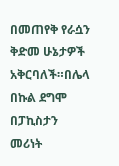በመጠየቅ የራሷን ቅድመ ሁኔታዎች አቅርባለች።በሌላ በኩል ደግሞ በፓኪስታን መሪነት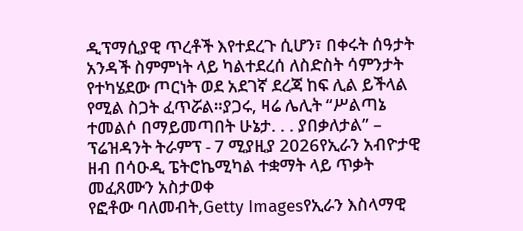ዲፕማሲያዊ ጥረቶች እየተደረጉ ሲሆን፣ በቀሩት ሰዓታት አንዳች ስምምነት ላይ ካልተደረሰ ለስድስት ሳምንታት የተካሄደው ጦርነት ወደ አደገኛ ደረጃ ከፍ ሊል ይችላል የሚል ስጋት ፈጥሯል።ያጋሩ, ዛሬ ሌሊት “ሥልጣኔ ተመልሶ በማይመጣበት ሁኔታ. . . ያበቃለታል” – ፕሬዝዳንት ትራምፕ - 7 ሚያዚያ 2026የኢራን አብዮታዊ ዘብ በሳዑዲ ፔትሮኬሚካል ተቋማት ላይ ጥቃት መፈጸሙን አስታወቀ
የፎቶው ባለመብት,Getty Imagesየኢራን እስላማዊ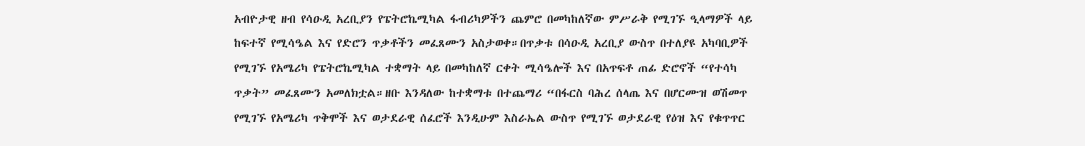አብዮታዊ ዘብ የሳዑዲ አረቢያን የፔትሮኬሚካል ፋብሪካዎችን ጨምሮ በመካከለኛው ምሥራቅ የሚገኙ ዒላማዎች ላይ ከፍተኛ የሚሳዔል እና የድሮን ጥቃቶችን መፈጸሙን አስታወቀ።በጥቃቱ በሳዑዲ አረቢያ ውስጥ በተለያዩ አካባቢዎች የሚገኙ የአሜሪካ የፔትሮኬሚካል ተቋማት ላይ በመካከለኛ ርቀት ሚሳዔሎች እና በአጥፍቶ ጠፊ ድሮኖች “የተሳካ ጥቃት” መፈጸሙን አመለክቷል።ዘቡ እንዳለው ከተቋማቱ በተጨማሪ “በፋርስ ባሕረ ሰላጤ እና በሆርሙዝ ወሽመጥ የሚገኙ የአሜሪካ ጥቅሞች እና ወታደራዊ ሰፈሮች እንዲሁም እስራኤል ውስጥ የሚገኙ ወታደራዊ የዕዝ እና የቁጥጥር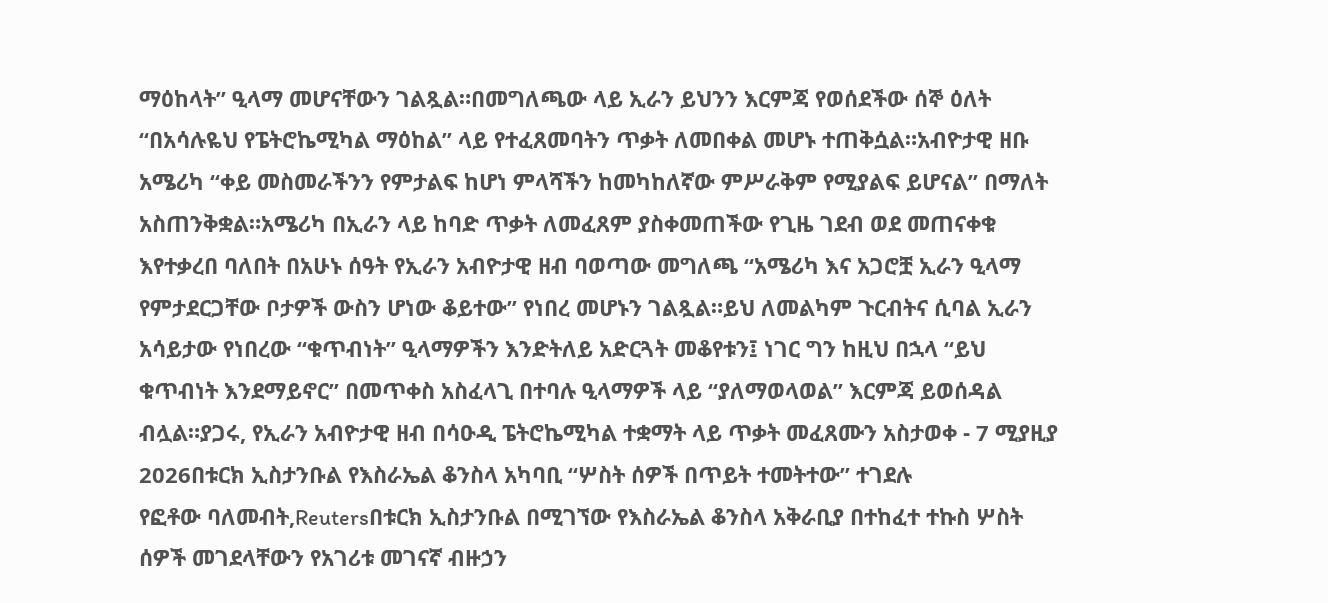ማዕከላት” ዒላማ መሆናቸውን ገልጿል።በመግለጫው ላይ ኢራን ይህንን እርምጃ የወሰደችው ሰኞ ዕለት “በአሳሉዬህ የፔትሮኬሚካል ማዕከል” ላይ የተፈጸመባትን ጥቃት ለመበቀል መሆኑ ተጠቅሷል።አብዮታዊ ዘቡ አሜሪካ “ቀይ መስመራችንን የምታልፍ ከሆነ ምላሻችን ከመካከለኛው ምሥራቅም የሚያልፍ ይሆናል” በማለት አስጠንቅቋል።አሜሪካ በኢራን ላይ ከባድ ጥቃት ለመፈጸም ያስቀመጠችው የጊዜ ገደብ ወደ መጠናቀቁ እየተቃረበ ባለበት በአሁኑ ሰዓት የኢራን አብዮታዊ ዘብ ባወጣው መግለጫ “አሜሪካ እና አጋሮቿ ኢራን ዒላማ የምታደርጋቸው ቦታዎች ውስን ሆነው ቆይተው” የነበረ መሆኑን ገልጿል።ይህ ለመልካም ጉርብትና ሲባል ኢራን አሳይታው የነበረው “ቁጥብነት” ዒላማዎችን እንድትለይ አድርጓት መቆየቱን፤ ነገር ግን ከዚህ በኋላ “ይህ ቁጥብነት እንደማይኖር” በመጥቀስ አስፈላጊ በተባሉ ዒላማዎች ላይ “ያለማወላወል” እርምጃ ይወሰዳል ብሏል።ያጋሩ, የኢራን አብዮታዊ ዘብ በሳዑዲ ፔትሮኬሚካል ተቋማት ላይ ጥቃት መፈጸሙን አስታወቀ - 7 ሚያዚያ 2026በቱርክ ኢስታንቡል የእስራኤል ቆንስላ አካባቢ “ሦስት ሰዎች በጥይት ተመትተው” ተገደሉ
የፎቶው ባለመብት,Reutersበቱርክ ኢስታንቡል በሚገኘው የእስራኤል ቆንስላ አቅራቢያ በተከፈተ ተኩስ ሦስት ሰዎች መገደላቸውን የአገሪቱ መገናኛ ብዙኃን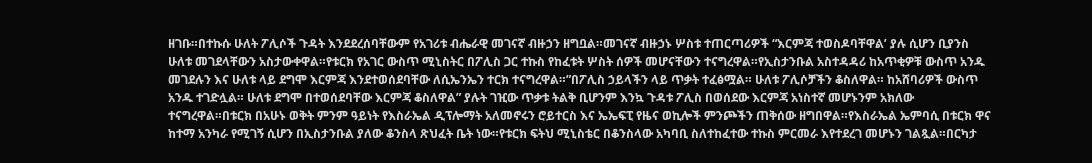ዘገቡ።በተኩሱ ሁለት ፖሊሶች ጉዳት እንደደረሰባቸውም የአገሪቱ ብሔራዊ መገናኛ ብዙኃን ዘግቧል።መገናኛ ብዙኃኑ ሦስቱ ተጠርጣሪዎች “እርምጃ ተወስዶባቸዋል’ ያሉ ሲሆን ቢያንስ ሁለቱ መገደላቸውን አስታውቀዋል።የቱርክ የአገር ውስጥ ሚኒስትር በፖሊስ ጋር ተኩስ የከፈቱት ሦስት ሰዎች መሆናቸውን ተናግረዋል።የኢስታንቡል አስተዳዳሪ ከአጥቂዎቹ ውስጥ አንዱ መገደሉን እና ሁለቱ ላይ ደግሞ እርምጃ እንደተወሰደባቸው ለሲኤንኤን ተርክ ተናግረዋል።”በፖሊስ ኃይላችን ላይ ጥቃት ተፈፅሟል። ሁለቱ ፖሊሶቻችን ቆስለዋል። ከአሸባሪዎች ውስጥ አንዱ ተገድሏል። ሁለቱ ደግሞ በተወሰደባቸው እርምጃ ቆስለዋል” ያሉት ገዢው ጥቃቱ ትልቅ ቢሆንም እንኳ ጉዳቱ ፖሊስ በወሰደው እርምጃ አነስተኛ መሆኑንም አክለው ተናግረዋል።በቱርክ በአሁኑ ወቅት ምንም ዓይነት የእስራኤል ዲፕሎማት አለመኖሩን ሮይተርስ እና ኤኤፍፒ የዜና ወኪሎች ምንጮችን ጠቅሰው ዘግበዋል።የእስራኤል ኤምባሲ በቱርክ ዋና ከተማ አንካራ የሚገኝ ሲሆን በኢስታንቡል ያለው ቆንስላ ጽህፈት ቤት ነው።የቱርክ ፍትህ ሚኒስቴር በቆንስላው አካባቢ ስለተከፈተው ተኩስ ምርመራ እየተደረገ መሆኑን ገልጿል።በርካታ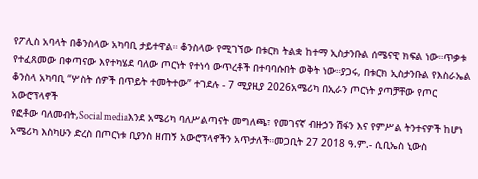የፖሊስ አባላት በቆንስላው አካባቢ ታይተዋል። ቆንስላው የሚገኘው በቱርክ ትልቋ ከተማ ኢስታንቡል ሰሜናዊ ክፍል ነው።ጥቃቱ የተፈጸመው በቀጣናው እየተካሄደ ባለው ጦርነት የተነሳ ውጥረቶች በተባባሱበት ወቅት ነው።ያጋሩ, በቱርክ ኢስታንቡል የእስራኤል ቆንስላ አካባቢ “ሦስት ሰዎች በጥይት ተመትተው” ተገደሉ - 7 ሚያዚያ 2026አሜሪካ በኢራን ጦርነት ያጣቻቸው የጦር አውሮፕላኖች
የፎቶው ባለመብት,Social mediaእንደ አሜሪካ ባለሥልጣናት መግለጫ፣ የመገናኛ ብዙኃን ሽፋን እና የምሥል ትንተናዎች ከሆነ አሜሪካ እስካሁን ድረስ በጦርነቱ ቢያንስ ዘጠኝ አውሮፕላኖችን አጥታለች።መጋቢት 27 2018 ዓ.ም.- ሲቢኤስ ኒውስ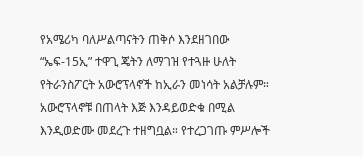የአሜሪካ ባለሥልጣናትን ጠቅሶ እንደዘገበው “ኤፍ-15ኢ” ተዋጊ ጄትን ለማገዝ የተጓዙ ሁለት የትራንስፖርት አውሮፕላኖች ከኢራን መነሳት አልቻሉም። አውሮፕላኖቹ በጠላት እጅ እንዳይወድቁ በሚል እንዲወድሙ መደረጉ ተዘግቧል። የተረጋገጡ ምሥሎች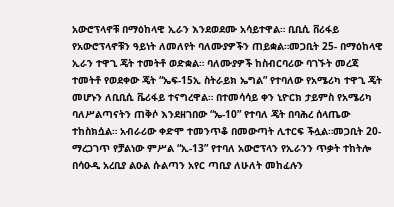አውሮፕላኖቹ በማዕከላዊ ኢራን እንደወደሙ አሳይተዋል። ቢቢሲ ቨሪፋይ የአውሮፕላኖቹን ዓይነት ለመለየት ባለሙያዎችን ጠይቋል።መጋቢት 25- በማዕከላዊ ኢራን ተዋጊ ጄት ተመትቶ ወድቋል። ባለሙያዎች ከስብርባሪው ባገኙት መረጃ ተመትቶ የወደቀው ጄት “ኤፍ-15ኢ ስትራይክ ኤግል” የተባለው የአሜሪካ ተዋጊ ጄት መሆኑን ለቢቢሲ ቬሪፋይ ተናግረዋል። በተመሳሳይ ቀን ኒዮርክ ታይምስ የአሜሪካ ባለሥልጣናትን ጠቅሶ እንደዘገበው “ኤ-10” የተባለ ጄት በባሕረ ሰላጤው ተከስክሷል። አብራሪው ቀድሞ ተመንጥቆ በመውጣት ሊተርፍ ችሏል።መጋቢት 20- ማረጋገጥ የቻልነው ምሥል “ኢ-13” የተባለ አውሮፕላን የኢራንን ጥቃት ተከትሎ በሳዑዲ አረቢያ ልዑል ሱልጣን አየር ጣቢያ ለሁለት መከፈሉን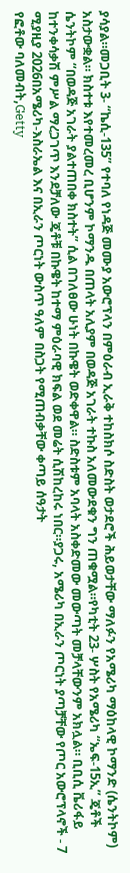ያሳያል።መጋቢት 3- “ኬሲ-135” የተባለ የነዳጅ መሙያ አውሮፕላን በምዕራብ ኢራቅ ተከስክሶ ስድስት ወታደሮች ሕይወታቸው ማለፉን የአሜሪካ ማዕከላዊ ኮማንድ (ሴንትኮም) አስታውቋል። ክስተቱ እየተመረመረ ቢሆንም ኮማንዱ በጠላት አሊያም በወዳጅ አገራት ተኩስ አለመውደቁን ግን ጠቁሟል።የካቲት 23- ሦስት የአሜሪካ “ኤፍ-15ኢ” ጄቶች ሴንትኮም “በወዳጅ አገራት ያልተጠበቀ ክስተት” ሲል በገለፀው ሁነት በኩዌት ወድቀዋል። ስድስቱም አባላት አስቀድመው መውጣት መቻላቸውንም አክሏል። ቢቢሲ ቬሪፋይ ከተንቀሳቃሽ ምሥል ማረጋገጥ እንደቻለው ጄቶቹ በኩዌት ከተማ ምዕራባዊ ክፍል ወደ መሬት ሲሽከረከሩ ነበር።ያጋሩ, አሜሪካ በኢራን ጦርነት ያጣቻቸው የጦር አውሮፕላኖች - 7 ሚያዚያ 2026በአሜሪካ-እስራኤል እና በኢራን ጦርነት ውስጥ ዓለም በስጋት የሚጠብቃቸው ቀጣይ ሰዓታት
የፎቶው ባለመብት,Getty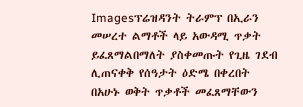Imagesፕሬዝዳንት ትራምፕ በኢራን መሠረተ ልማቶች ላይ አውዳሚ ጥቃት ይፈጸማልበማለት ያስቀመጡት የጊዜ ገደብ ሊጠናቀቅ የሰዓታት ዕድሜ በቀረበት በአሁኑ ወቅት ጥቃቶች መፈጸማቸውን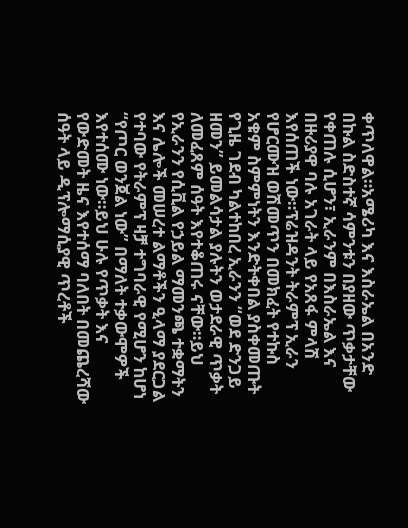ቀጥለዋል።አሜሪካ እና እስራኤል በአንድ በኩል ስድስተኛ ሳምንቱን በያዘው ጥቃታቸው የቀጠሉ ሲሆን፣ ኢራንም በእስራኤል እና በዙሪያዋ ባሉ አገራት ላይ የአጸፋ ምላሽ እየሰጠች ነው።ፕሬዝዳንት ትራምፕ ኢራን የሆርሙዝ ወሽመጥን በመክፈት የተኩስ አቁም ስምምነትን እንድትቀበል ያስቀመጡት የጊዜ ገደብ ካልተከበረ ኢራንን “ወደ ድንጋይ ዘመን” ይመልሳታል ያሉትን ወታደራዊ ጥቃት ለመፈጸም ሰዓት እየተቆጠሩ ናቸው።ይህ የኢራንን የሲቪል የኃይል ማመንጫ ተቋማትን እና ሌሎች መሠረተ ልማቶችን ዒላማ ያደርጋል የተባው የትራምፕ ዛቻ ተግባራዊ የሚሆን ከሆነ “የጦር ወንጀል ነው” በማለት ተቃውሞዎች እየተሰሙ ነው።ይህ ሁሉ የጥቃት እና የውድመት ዜና እየተሰማ ባለበት በመጨረሻው ሰዓት ላይ ዲፕሎማሲያዊ ጥረቶች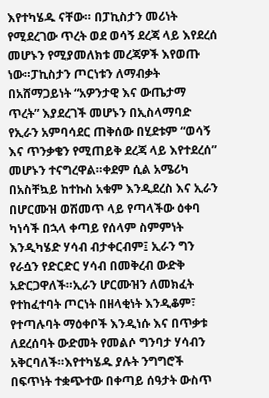እየተካሄዱ ናቸው። በፓኪስታን መሪነት የሚደረገው ጥረት ወደ ወሳኝ ደረጃ ላይ እየደረሰ መሆኑን የሚያመለክቱ መረጃዎች እየወጡ ነው።ፓኪስታን ጦርነቱን ለማብቃት በአሸማጋይነት “አዎንታዊ እና ውጤታማ ጥረት” እያደረገች መሆኑን በኢስላማባድ የኢራን አምባሳደር ጠቅሰው በሂደቱም “ወሳኝ እና ጥንቃቄን የሚጠይቅ ደረጃ ላይ እየተደረሰ” መሆኑን ተናግረዋል።ቀደም ሲል አሜሪካ በአስቸኳይ ከተኩስ አቁም እንዲደረስ እና ኢራን በሆርሙዝ ወሽመጥ ላይ የጣላችው ዕቀባ ካነሳች በኋላ ቀጣይ የሰላም ስምምነት እንዲካሄድ ሃሳብ ብታቀርብም፤ ኢራን ግን የራሷን የድርድር ሃሳብ በመቅረብ ውድቅ አድርጋዋለች።ኢራን ሆርሙዝን ለመክፈት የተከፈተባት ጦርነት በዘላቂነት እንዲቆም፣ የተጣሉባት ማዕቀቦች እንዲነሱ እና በጥቃቱ ለደረሰባት ውድመት የመልሶ ግንባታ ሃሳብን አቅርባለች።እየተካሄዱ ያሉት ንግግሮች በፍጥነት ተቋጭተው በቀጣይ ሰዓታት ውስጥ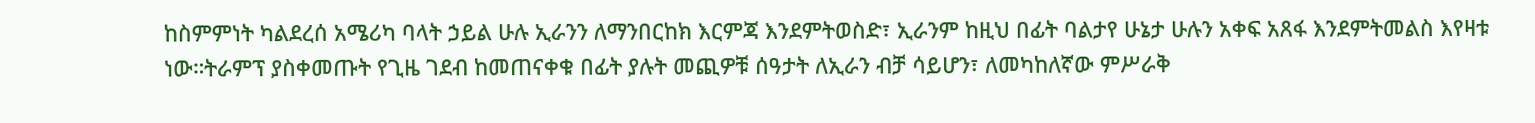ከስምምነት ካልደረሰ አሜሪካ ባላት ኃይል ሁሉ ኢራንን ለማንበርከክ እርምጃ እንደምትወስድ፣ ኢራንም ከዚህ በፊት ባልታየ ሁኔታ ሁሉን አቀፍ አጸፋ እንደምትመልስ እየዛቱ ነው።ትራምፕ ያስቀመጡት የጊዜ ገደብ ከመጠናቀቁ በፊት ያሉት መጪዎቹ ሰዓታት ለኢራን ብቻ ሳይሆን፣ ለመካከለኛው ምሥራቅ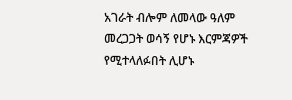አገራት ብሎም ለመላው ዓለም መረጋጋት ወሳኝ የሆኑ እርምጃዎች የሚተላለፉበት ሊሆኑ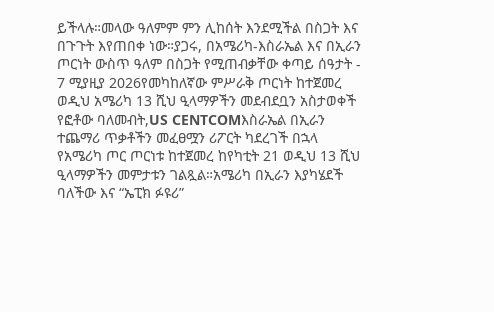ይችላሉ።መላው ዓለምም ምን ሊከሰት እንደሚችል በስጋት እና በጉጉት እየጠበቀ ነው።ያጋሩ, በአሜሪካ-እስራኤል እና በኢራን ጦርነት ውስጥ ዓለም በስጋት የሚጠብቃቸው ቀጣይ ሰዓታት - 7 ሚያዚያ 2026የመካከለኛው ምሥራቅ ጦርነት ከተጀመረ ወዲህ አሜሪካ 13 ሺህ ዒላማዎችን መደብደቧን አስታወቀች
የፎቶው ባለመብት,US CENTCOMእስራኤል በኢራን ተጨማሪ ጥቃቶችን መፈፀሟን ሪፖርት ካደረገች በኋላ የአሜሪካ ጦር ጦርነቱ ከተጀመረ ከየካቲት 21 ወዲህ 13 ሺህ ዒላማዎችን መምታቱን ገልጿል።አሜሪካ በኢራን እያካሄደች ባለችው እና “ኤፒክ ፉዩሪ”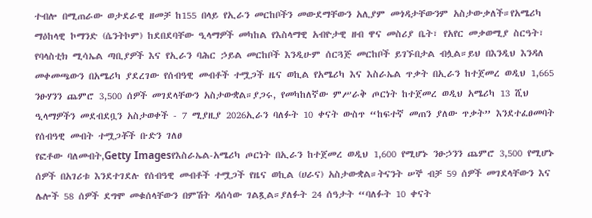ተብሎ በሚጠራው ወታደራዊ ዘመቻ ከ155 በላይ የኢራን መርከቦችን መውደማቸውን አሊያም መጎዳታቸውንም አስታውቃለች።የአሜሪካ ማዕከላዊ ኮማንድ (ሴንትኮም) ከደበደባቸው ዒላማዎች መካከል የእስላማዊ አብዮታዊ ዘብ ዋና መስሪያ ቤት፣ የአየር መቃወሚያ ስርዓት፣ የባላስቲክ ሚሳኤል ጣቢያዎች እና የኢራን ባሕር ኃይል መርከቦች እንዲሁም ሰርጓጅ መርከቦች ይገኙበታል ብሏል።ይህ በእንዲህ እንዳለ መቀመጫውን በአሜሪካ ያደረገው የሰብዓዊ መብቶች ተሟጋች ዜና ወኪል የአሜሪካ እና እስራኤል ጥቃት በኢራን ከተጀመረ ወዲህ 1,665 ንፁሃንን ጨምሮ 3,500 ሰዎች መገደላቸውን አስታውቋል።ያጋሩ, የመካከለኛው ምሥራቅ ጦርነት ከተጀመረ ወዲህ አሜሪካ 13 ሺህ ዒላማዎችን መደብደቧን አስታወቀች - 7 ሚያዚያ 2026ኢራን ባለፉት 10 ቀናት ውስጥ “ከፍተኛ መጠን ያለው ጥቃት” እንደተፈፀመባት የሰብዓዊ መብት ተሟጋቾች ቡድን ገለፀ
የፎቶው ባለመብት,Getty Imagesየእስራኤል-አሜሪካ ጦርነት በኢራን ከተጀመረ ወዲህ 1,600 የሚሆኑ ንፁኃንን ጨምሮ 3,500 የሚሆኑ ሰዎች በአገሪቱ እንደተገደሉ የሰብዓዊ መብቶች ተሟጋች የዜና ወኪል (ሀራና) አስታውቋል።ትናንት ሠኞ ብቻ 59 ሰዎች መገደላቸውን እና ሌሎች 58 ሰዎች ደግሞ መቁሰላቸውን በምሽት ዳሰሳው ገልጿል።ያለፉት 24 ሰዓታት “ባለፉት 10 ቀናት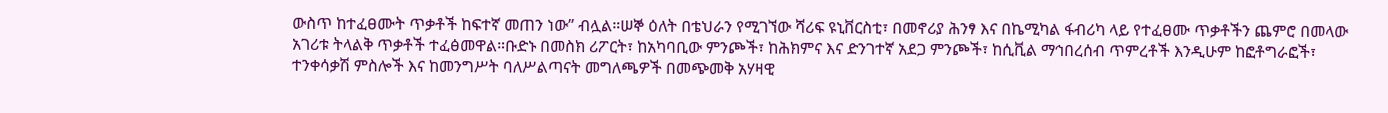ውስጥ ከተፈፀሙት ጥቃቶች ከፍተኛ መጠን ነው” ብሏል።ሠኞ ዕለት በቴህራን የሚገኘው ሻሪፍ ዩኒቨርስቲ፣ በመኖሪያ ሕንፃ እና በኬሚካል ፋብሪካ ላይ የተፈፀሙ ጥቃቶችን ጨምሮ በመላው አገሪቱ ትላልቅ ጥቃቶች ተፈፅመዋል።ቡድኑ በመስክ ሪፖርት፣ ከአካባቢው ምንጮች፣ ከሕክምና እና ድንገተኛ አደጋ ምንጮች፣ ከሲቪል ማኅበረሰብ ጥምረቶች እንዲሁም ከፎቶግራፎች፣ ተንቀሳቃሽ ምስሎች እና ከመንግሥት ባለሥልጣናት መግለጫዎች በመጭመቅ አሃዛዊ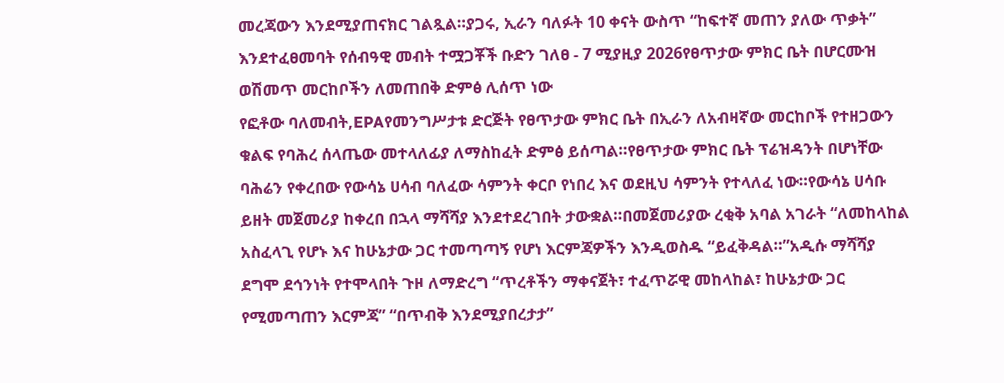መረጃውን እንደሚያጠናክር ገልጿል።ያጋሩ, ኢራን ባለፉት 10 ቀናት ውስጥ “ከፍተኛ መጠን ያለው ጥቃት” እንደተፈፀመባት የሰብዓዊ መብት ተሟጋቾች ቡድን ገለፀ - 7 ሚያዚያ 2026የፀጥታው ምክር ቤት በሆርሙዝ ወሽመጥ መርከቦችን ለመጠበቅ ድምፅ ሊሰጥ ነው
የፎቶው ባለመብት,EPAየመንግሥታቱ ድርጅት የፀጥታው ምክር ቤት በኢራን ለአብዛኛው መርከቦች የተዘጋውን ቁልፍ የባሕረ ሰላጤው መተላለፊያ ለማስከፈት ድምፅ ይሰጣል።የፀጥታው ምክር ቤት ፕሬዝዳንት በሆነቸው ባሕሬን የቀረበው የውሳኔ ሀሳብ ባለፈው ሳምንት ቀርቦ የነበረ እና ወደዚህ ሳምንት የተላለፈ ነው።የውሳኔ ሀሳቡ ይዘት መጀመሪያ ከቀረበ በኋላ ማሻሻያ እንደተደረገበት ታውቋል።በመጀመሪያው ረቂቅ አባል አገራት “ለመከላከል አስፈላጊ የሆኑ እና ከሁኔታው ጋር ተመጣጣኝ የሆነ እርምጃዎችን እንዲወስዱ “ይፈቅዳል።”አዲሱ ማሻሻያ ደግሞ ደኅንነት የተሞላበት ጉዞ ለማድረግ “ጥረቶችን ማቀናጀት፣ ተፈጥሯዊ መከላከል፣ ከሁኔታው ጋር የሚመጣጠን እርምጃ” “በጥብቅ እንደሚያበረታታ”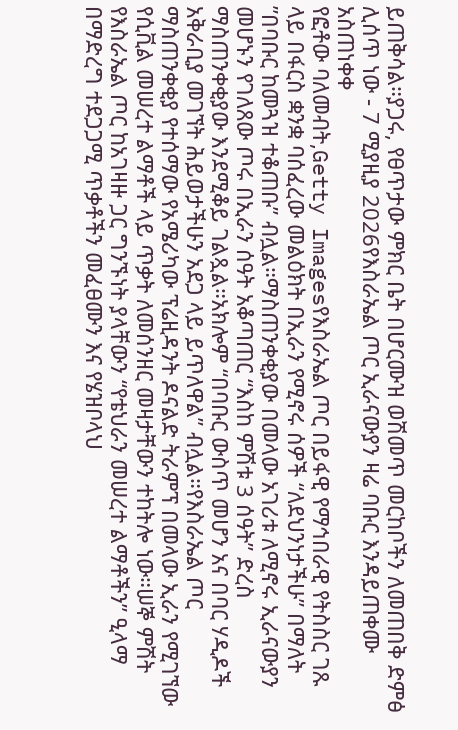ይጠቅሳል።ያጋሩ, የፀጥታው ምክር ቤት በሆርሙዝ ወሽመጥ መርከቦችን ለመጠበቅ ድምፅ ሊሰጥ ነው - 7 ሚያዚያ 2026የእስራኤል ጦር ኢራናውያን ዛሬ ባቡር እንዳይጠቀሙ አስጠነቀቀ
የፎቶው ባለመብት,Getty Imagesየእስራኤል ጦር በይፋዊ የማኅበራዊ የትስስር ገጹ ላይ በፋርስ ቋንቋ ባሰፈረው መልዕክት በኢራን የሚኖሩ ሰዎች “ለደህንነታችሁ” በማለት ”በባቡር ከመጓዝ ተቆጠቡ” ብሏል።ማስጠንቀቂያው በመላው አገሪቱ ለሚኖሩ ኢራናውያን መሆኑን የገለጸው ጦሩ በኢራን ሰዓት አቆጣጠር “እስከ ምሽቱ 3 ሰዓት” ድረስ ማስጠንቀቂያው እንደሚቆይ ገልጿል።አክሎም “በባቡር ውስጥ መሆን አና በባር ሃዲዶች አቅራቢያ መገኘት ሕይወታችሁን አደጋ ላይ ይጥለዋል” ብሏል።የእስራኤል ጦር ማስጠንቀቂያ የተሰማው የአሜሪካው ፕሬዚዳንት ዶናልድ ትራምፕ በመላው ኢራን የሚገኘው የሲቪል መሠረተ ልማቶች ላይ ጥቃት ለመሰንዘር መዛታቸውን ተከትሎ ነው።ሠኞ ምሽት የእስራኤል ጦር ከአገዛዙ ጋር ግንኙነት ያላቸውን “የቴህራን መሠረተ ልማቶችን” ዒላማ በማድረግ ተደጋጋሚ ጥቃቶችን መፈፀሙን እና የሄዝቦላህ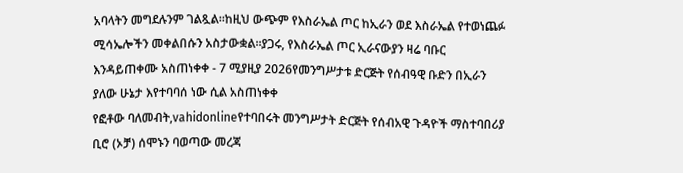አባላትን መግደሉንም ገልጿል።ከዚህ ውጭም የእስራኤል ጦር ከኢራን ወደ እስራኤል የተወነጨፉ ሚሳኤሎችን መቀልበሱን አስታውቋል።ያጋሩ, የእስራኤል ጦር ኢራናውያን ዛሬ ባቡር እንዳይጠቀሙ አስጠነቀቀ - 7 ሚያዚያ 2026የመንግሥታቱ ድርጅት የሰብዓዊ ቡድን በኢራን ያለው ሁኔታ እየተባባሰ ነው ሲል አስጠነቀቀ
የፎቶው ባለመብት,vahidonlineየተባበሩት መንግሥታት ድርጅት የሰብአዊ ጉዳዮች ማስተባበሪያ ቢሮ (ኦቻ) ሰሞኑን ባወጣው መረጃ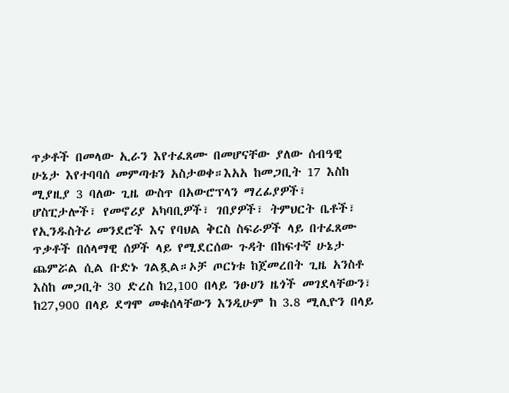ጥቃቶች በመላው ኢራን እየተፈጸሙ በመሆናቸው ያለው ሰብዓዊ ሁኔታ እየተባባሰ መምጣቱን አስታወቀ።እአአ ከመጋቢት 17 እስከ ሚያዚያ 3 ባለው ጊዜ ውስጥ በአውሮፕላን ማረፊያዎች፣ ሆስፒታሎች፣ የመኖሪያ አካባቢዎች፣ ገበያዎች፣ ትምህርት ቤቶች፣ የኢንዱስትሪ መንደሮች እና የባህል ቅርስ ስፍራዎች ላይ በተፈጸሙ ጥቃቶች በሰላማዊ ሰዎች ላይ የሚደርሰው ጉዳት በከፍተኛ ሁኔታ ጨምሯል ሲል ቡድኑ ገልጿል።ኦቻ ጦርነቱ ከጀመረበት ጊዜ አንስቶ እስከ መጋቢት 30 ድረስ ከ2,100 በላይ ንፁሀን ዜጎች መገደላቸውን፣ ከ27,900 በላይ ደግሞ መቁሰላቸውን እንዲሁም ከ 3.8 ሚሊዮን በላይ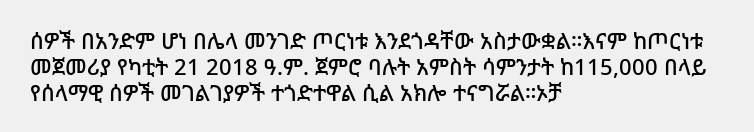ሰዎች በአንድም ሆነ በሌላ መንገድ ጦርነቱ እንደጎዳቸው አስታውቋል።እናም ከጦርነቱ መጀመሪያ የካቲት 21 2018 ዓ.ም. ጀምሮ ባሉት አምስት ሳምንታት ከ115,000 በላይ የሰላማዊ ሰዎች መገልገያዎች ተጎድተዋል ሲል አክሎ ተናግሯል።ኦቻ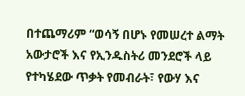በተጨማሪም “ወሳኝ በሆኑ የመሠረተ ልማት አውታሮች እና የኢንዱስትሪ መንደሮች ላይ የተካሄደው ጥቃት የመብራት፣ የውሃ እና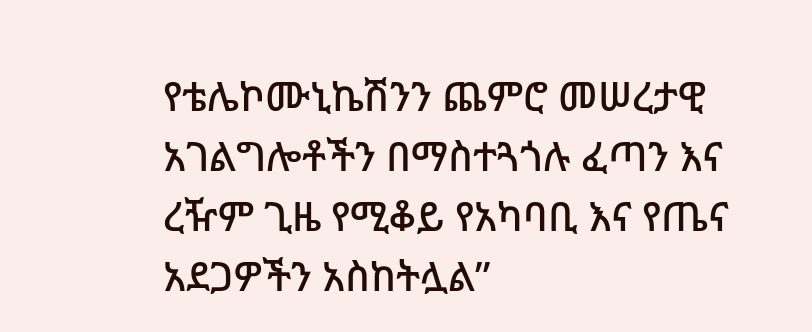የቴሌኮሙኒኬሽንን ጨምሮ መሠረታዊ አገልግሎቶችን በማስተጓጎሉ ፈጣን እና ረዥም ጊዜ የሚቆይ የአካባቢ እና የጤና አደጋዎችን አስከትሏል”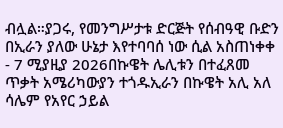ብሏል።ያጋሩ, የመንግሥታቱ ድርጅት የሰብዓዊ ቡድን በኢራን ያለው ሁኔታ እየተባባሰ ነው ሲል አስጠነቀቀ - 7 ሚያዚያ 2026በኩዌት ሌሊቱን በተፈጸመ ጥቃት አሜሪካውያን ተጎዱኢራን በኩዌት አሊ አለ ሳሌም የአየር ኃይል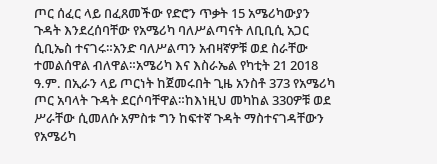ጦር ሰፈር ላይ በፈጸመችው የድሮን ጥቃት 15 አሜሪካውያን ጉዳት እንደረሰባቸው የአሜሪካ ባለሥልጣናት ለቢቢሲ አጋር ሲቢኤስ ተናገሩ።አንድ ባለሥልጣን አብዛኛዎቹ ወደ ስራቸው ተመልሰዋል ብለዋል።አሜሪካ እና እስራኤል የካቲት 21 2018 ዓ.ም. በኢራን ላይ ጦርነት ከጀመሩበት ጊዜ አንስቶ 373 የአሜሪካ ጦር አባላት ጉዳት ደርሶባቸዋል።ከእነዚህ መካከል 330ዎቹ ወደ ሥራቸው ሲመለሱ አምስቱ ግን ከፍተኛ ጉዳት ማስተናገዳቸውን የአሜሪካ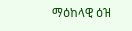ማዕከላዊ ዕዝ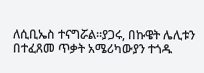ለሲቢኤስ ተናግሯል።ያጋሩ, በኩዌት ሌሊቱን በተፈጸመ ጥቃት አሜሪካውያን ተጎዱ